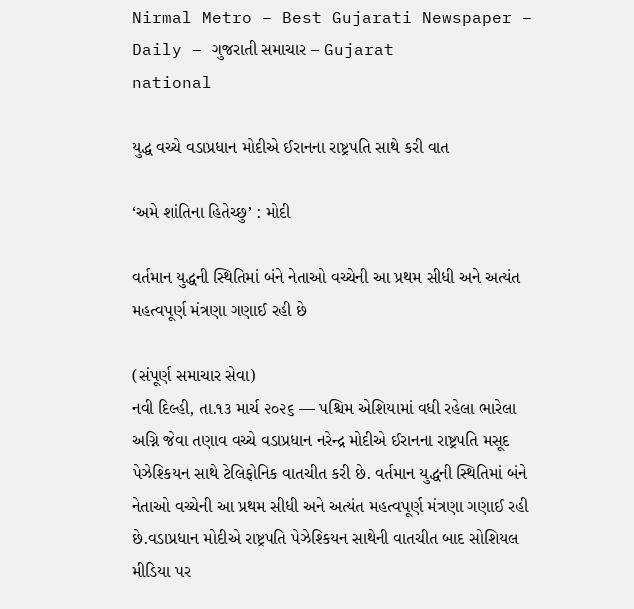Nirmal Metro – Best Gujarati Newspaper – Daily – ગુજરાતી સમાચાર – Gujarat
national

યુદ્ધ વચ્ચે વડાપ્રધાન મોદીએ ઈરાનના રાષ્ટ્રપતિ સાથે કરી વાત

‘અમે શાંતિના હિતેચ્છુ’ : મોદી

વર્તમાન યુદ્ધની સ્થિતિમાં બંને નેતાઓ વચ્ચેની આ પ્રથમ સીધી અને અત્યંત મહત્વપૂર્ણ મંત્રણા ગણાઈ રહી છે

(સંપૂર્ણ સમાચાર સેવા)
નવી દિલ્હી, તા.૧૩ માર્ચ ૨૦૨૬ — પશ્ચિમ એશિયામાં વધી રહેલા ભારેલા અગ્નિ જેવા તણાવ વચ્ચે વડાપ્રધાન નરેન્દ્ર મોદીએ ઈરાનના રાષ્ટ્રપતિ મસૂદ પેઝેશ્કિયન સાથે ટેલિફોનિક વાતચીત કરી છે. વર્તમાન યુદ્ધની સ્થિતિમાં બંને નેતાઓ વચ્ચેની આ પ્રથમ સીધી અને અત્યંત મહત્વપૂર્ણ મંત્રણા ગણાઈ રહી છે.વડાપ્રધાન મોદીએ રાષ્ટ્રપતિ પેઝેશ્કિયન સાથેની વાતચીત બાદ સોશિયલ મીડિયા પર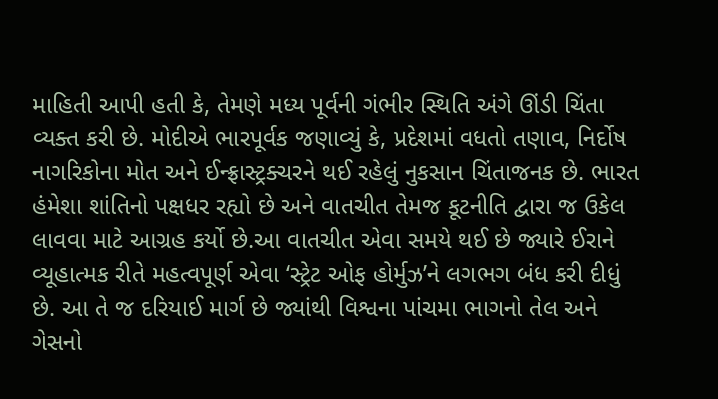માહિતી આપી હતી કે, તેમણે મધ્ય પૂર્વની ગંભીર સ્થિતિ અંગે ઊંડી ચિંતા વ્યક્ત કરી છે. મોદીએ ભારપૂર્વક જણાવ્યું કે, પ્રદેશમાં વધતો તણાવ, નિર્દોષ નાગરિકોના મોત અને ઈન્ફ્રાસ્ટ્રક્ચરને થઈ રહેલું નુકસાન ચિંતાજનક છે. ભારત હંમેશા શાંતિનો પક્ષધર રહ્યો છે અને વાતચીત તેમજ કૂટનીતિ દ્વારા જ ઉકેલ લાવવા માટે આગ્રહ કર્યો છે.આ વાતચીત એવા સમયે થઈ છે જ્યારે ઈરાને વ્યૂહાત્મક રીતે મહત્વપૂર્ણ એવા ‘સ્ટ્રેટ ઓફ હોર્મુઝ’ને લગભગ બંધ કરી દીધું છે. આ તે જ દરિયાઈ માર્ગ છે જ્યાંથી વિશ્વના પાંચમા ભાગનો તેલ અને ગેસનો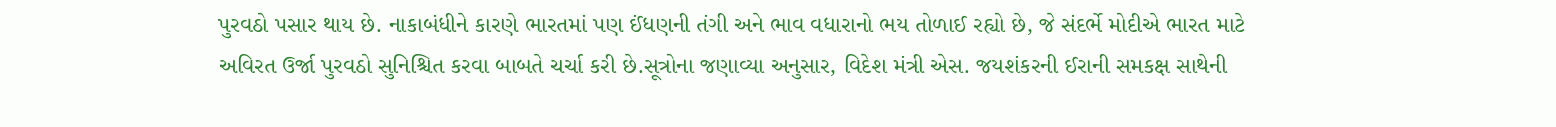પુરવઠો પસાર થાય છે. નાકાબંધીને કારણે ભારતમાં પણ ઈંધણની તંગી અને ભાવ વધારાનો ભય તોળાઈ રહ્યો છે, જે સંદર્ભે મોદીએ ભારત માટે અવિરત ઉર્જા પુરવઠો સુનિશ્ચિત કરવા બાબતે ચર્ચા કરી છે.સૂત્રોના જણાવ્યા અનુસાર, વિદેશ મંત્રી એસ. જયશંકરની ઈરાની સમકક્ષ સાથેની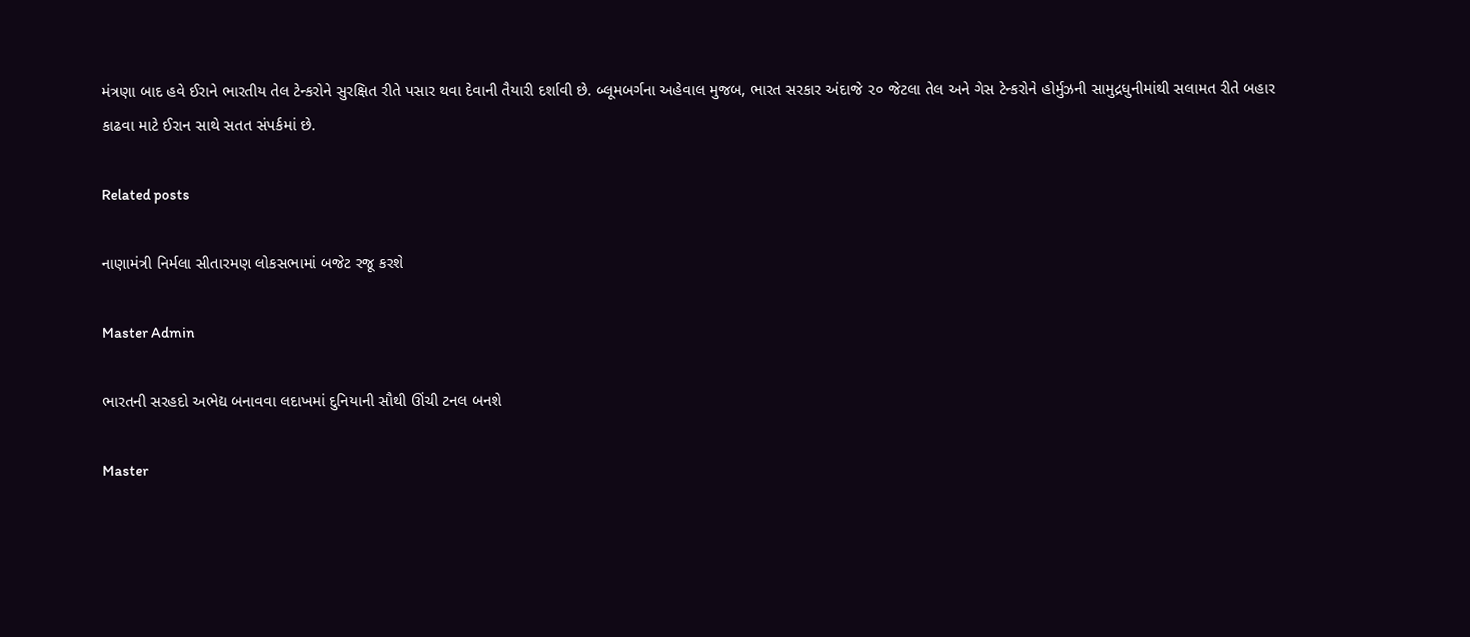મંત્રણા બાદ હવે ઈરાને ભારતીય તેલ ટેન્કરોને સુરક્ષિત રીતે પસાર થવા દેવાની તૈયારી દર્શાવી છે. બ્લૂમબર્ગના અહેવાલ મુજબ, ભારત સરકાર અંદાજે ૨૦ જેટલા તેલ અને ગેસ ટેન્કરોને હોર્મુઝની સામુદ્રધુનીમાંથી સલામત રીતે બહાર કાઢવા માટે ઈરાન સાથે સતત સંપર્કમાં છે.

Related posts

નાણામંત્રી નિર્મલા સીતારમણ લોકસભામાં બજેટ રજૂ કરશે

Master Admin

ભારતની સરહદો અભેદ્ય બનાવવા લદાખમાં દુનિયાની સૌથી ઊંચી ટનલ બનશે

Master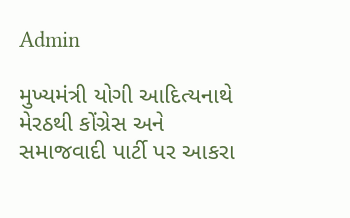Admin

મુખ્યમંત્રી યોગી આદિત્યનાથે મેરઠથી કોંગ્રેસ અને સમાજવાદી પાર્ટી પર આકરા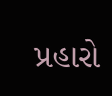પ્રહારો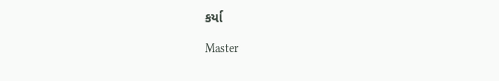કર્યા

Master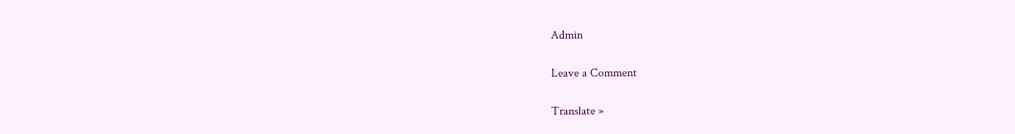Admin

Leave a Comment

Translate »